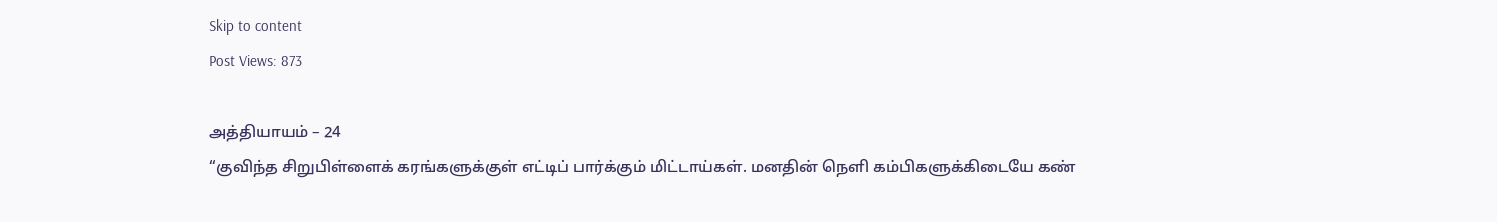Skip to content
Post Views: 873

அத்தியாயம் – 24
“குவிந்த சிறுபிள்ளைக் கரங்களுக்குள் எட்டிப் பார்க்கும் மிட்டாய்கள். மனதின் நெளி கம்பிகளுக்கிடையே கண்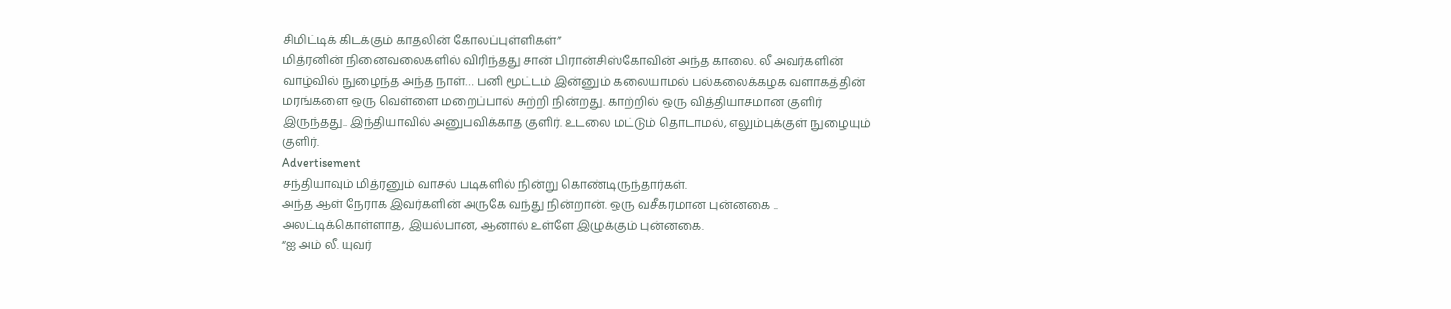சிமிட்டிக் கிடக்கும் காதலின் கோலப்புள்ளிகள்”
மித்ரனின் நினைவலைகளில் விரிந்தது சான் பிரான்சிஸ்கோவின் அந்த காலை. லீ அவர்களின் வாழ்வில் நுழைந்த அந்த நாள்… பனி மூட்டம் இன்னும் கலையாமல் பல்கலைக்கழக வளாகத்தின் மரங்களை ஒரு வெள்ளை மறைப்பால் சுற்றி நின்றது. காற்றில் ஒரு வித்தியாசமான குளிர் இருந்தது.. இந்தியாவில் அனுபவிக்காத குளிர். உடலை மட்டும் தொடாமல், எலும்புக்குள் நுழையும் குளிர்.
Advertisement
சந்தியாவும் மித்ரனும் வாசல் படிகளில் நின்று கொண்டிருந்தார்கள்.
அந்த ஆள் நேராக இவர்களின் அருகே வந்து நின்றான். ஒரு வசீகரமான புன்னகை .. அலட்டிக்கொள்ளாத, இயல்பான, ஆனால் உள்ளே இழுக்கும் புன்னகை.
“ஐ அம் லீ. யுவர்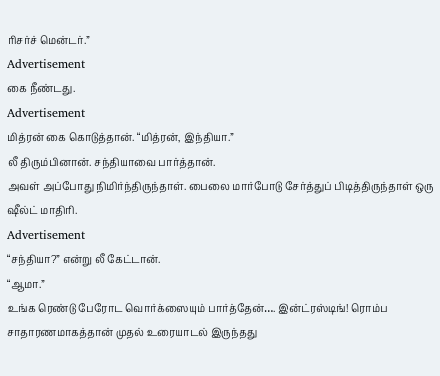ரிசர்ச் மென்டர்.”
Advertisement
கை நீண்டது.
Advertisement
மித்ரன் கை கொடுத்தான். “மித்ரன், இந்தியா.”
லீ திரும்பினான். சந்தியாவை பார்த்தான்.
அவள் அப்போது நிமிர்ந்திருந்தாள். பைலை மார்போடு சேர்த்துப் பிடித்திருந்தாள் ஒரு ஷீல்ட் மாதிரி.
Advertisement
“சந்தியா?” என்று லீ கேட்டான்.
“ஆமா.”
உங்க ரெண்டு பேரோட வொர்க்ஸையும் பார்த்தேன்…. இன்ட்ரஸ்டிங்! ரொம்ப சாதாரணமாகத்தான் முதல் உரையாடல் இருந்தது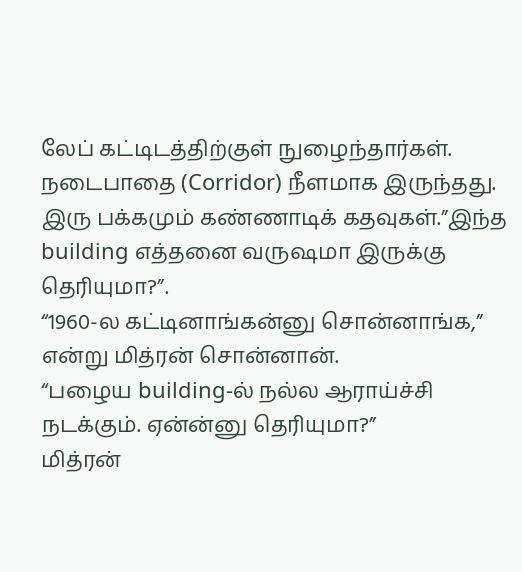லேப் கட்டிடத்திற்குள் நுழைந்தார்கள். நடைபாதை (Corridor) நீளமாக இருந்தது. இரு பக்கமும் கண்ணாடிக் கதவுகள்.”இந்த building எத்தனை வருஷமா இருக்கு தெரியுமா?”.
“1960-ல கட்டினாங்கன்னு சொன்னாங்க,” என்று மித்ரன் சொன்னான்.
“பழைய building-ல் நல்ல ஆராய்ச்சி நடக்கும். ஏன்ன்னு தெரியுமா?”
மித்ரன்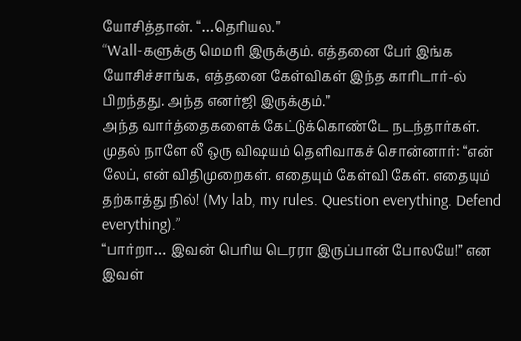யோசித்தான். “…தெரியல.”
“Wall-களுக்கு மெமரி இருக்கும். எத்தனை பேர் இங்க யோசிச்சாங்க, எத்தனை கேள்விகள் இந்த காரிடார்-ல் பிறந்தது. அந்த எனர்ஜி இருக்கும்.”
அந்த வார்த்தைகளைக் கேட்டுக்கொண்டே நடந்தார்கள்.
முதல் நாளே லீ ஒரு விஷயம் தெளிவாகச் சொன்னார்: “என் லேப், என் விதிமுறைகள். எதையும் கேள்வி கேள். எதையும் தற்காத்து நில்! (My lab, my rules. Question everything. Defend everything).”
“பார்றா… இவன் பெரிய டெரரா இருப்பான் போலயே!” என இவள்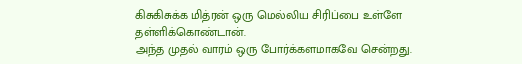கிசுகிசுக்க மித்ரன் ஒரு மெல்லிய சிரிப்பை உள்ளே தள்ளிக்கொண்டான்.
அந்த முதல் வாரம் ஒரு போர்க்களமாகவே சென்றது.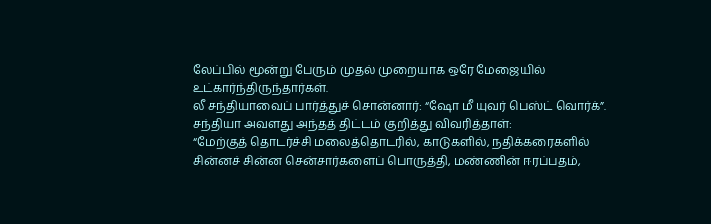லேப்பில் மூன்று பேரும் முதல் முறையாக ஒரே மேஜையில் உட்கார்ந்திருந்தார்கள்.
லீ சந்தியாவைப் பார்த்துச் சொன்னார்: “ஷோ மீ யுவர் பெஸ்ட் வொர்க்”.
சந்தியா அவளது அந்தத் திட்டம் குறித்து விவரித்தாள்:
“மேற்குத் தொடர்ச்சி மலைத்தொடரில், காடுகளில், நதிக்கரைகளில் சின்னச் சின்ன சென்சார்களைப் பொருத்தி, மண்ணின் ஈரப்பதம்,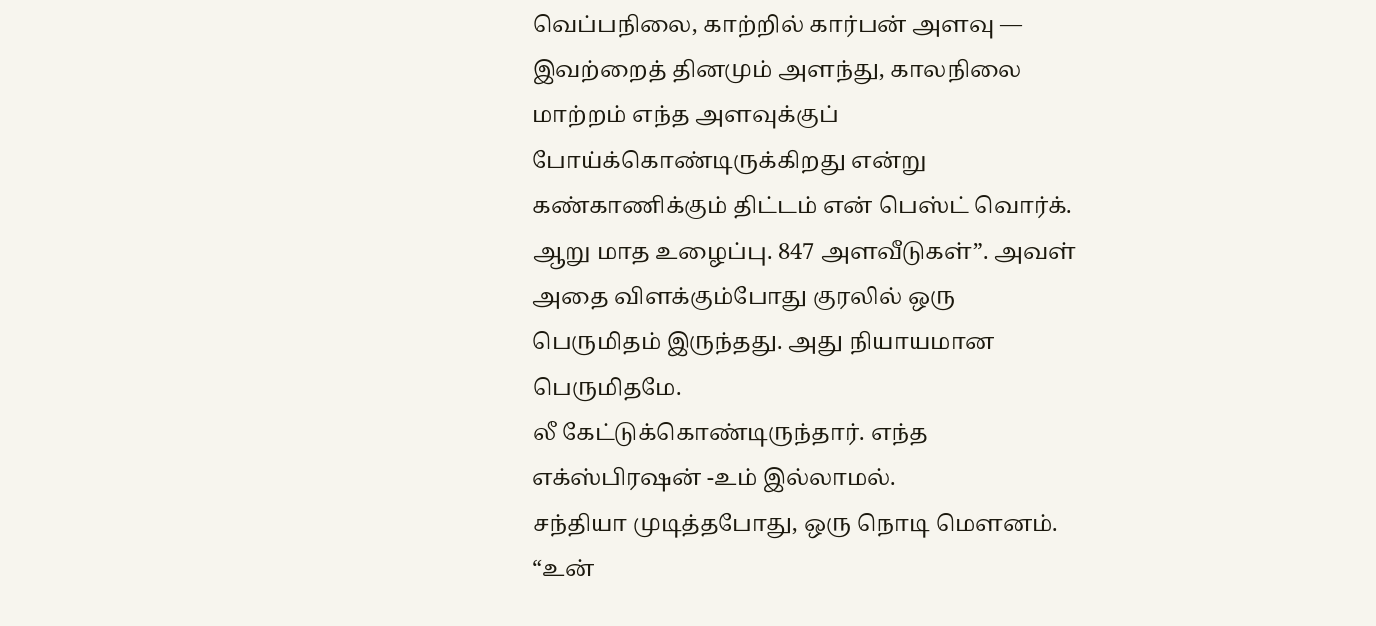வெப்பநிலை, காற்றில் கார்பன் அளவு — இவற்றைத் தினமும் அளந்து, காலநிலை மாற்றம் எந்த அளவுக்குப் போய்க்கொண்டிருக்கிறது என்று கண்காணிக்கும் திட்டம் என் பெஸ்ட் வொர்க். ஆறு மாத உழைப்பு. 847 அளவீடுகள்”. அவள் அதை விளக்கும்போது குரலில் ஒரு பெருமிதம் இருந்தது. அது நியாயமான பெருமிதமே.
லீ கேட்டுக்கொண்டிருந்தார். எந்த எக்ஸ்பிரஷன் -உம் இல்லாமல்.
சந்தியா முடித்தபோது, ஒரு நொடி மௌனம்.
“உன்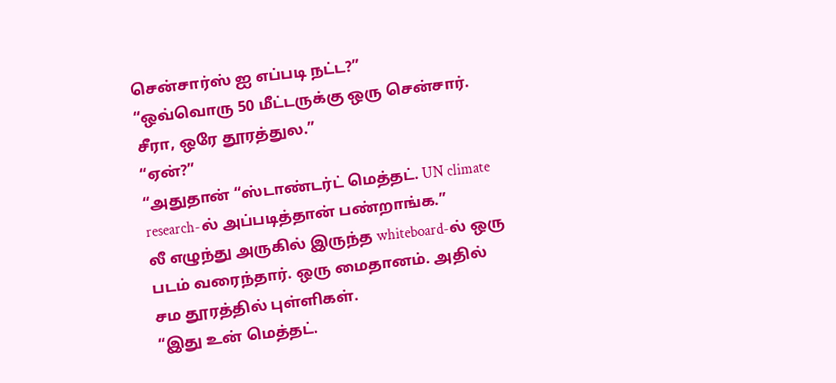சென்சார்ஸ் ஐ எப்படி நட்ட?”
“ஒவ்வொரு 50 மீட்டருக்கு ஒரு சென்சார். சீரா, ஒரே தூரத்துல.”
“ஏன்?”
“அதுதான் “ஸ்டாண்டர்ட் மெத்தட். UN climate research-ல் அப்படித்தான் பண்றாங்க.”
லீ எழுந்து அருகில் இருந்த whiteboard-ல் ஒரு படம் வரைந்தார். ஒரு மைதானம். அதில் சம தூரத்தில் புள்ளிகள்.
“இது உன் மெத்தட்.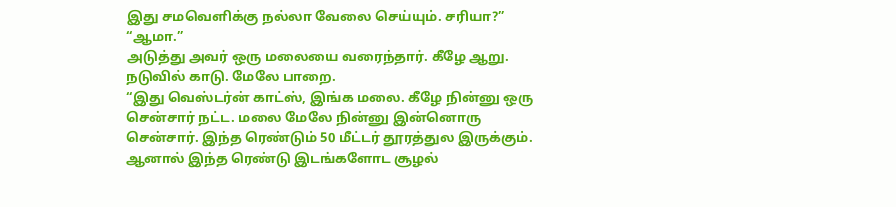இது சமவெளிக்கு நல்லா வேலை செய்யும். சரியா?”
“ஆமா.”
அடுத்து அவர் ஒரு மலையை வரைந்தார். கீழே ஆறு. நடுவில் காடு. மேலே பாறை.
“இது வெஸ்டர்ன் காட்ஸ், இங்க மலை. கீழே நின்னு ஒரு சென்சார் நட்ட. மலை மேலே நின்னு இன்னொரு சென்சார். இந்த ரெண்டும் 50 மீட்டர் தூரத்துல இருக்கும். ஆனால் இந்த ரெண்டு இடங்களோட சூழல்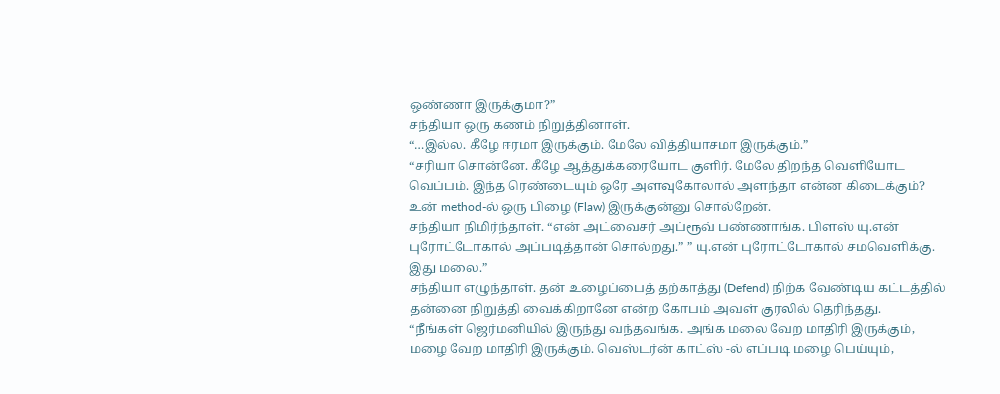ஒண்ணா இருக்குமா?”
சந்தியா ஒரு கணம் நிறுத்தினாள்.
“…இல்ல. கீழே ஈரமா இருக்கும். மேலே வித்தியாசமா இருக்கும்.”
“சரியா சொன்னே. கீழே ஆத்துக்கரையோட குளிர். மேலே திறந்த வெளியோட வெப்பம். இந்த ரெண்டையும் ஒரே அளவுகோலால் அளந்தா என்ன கிடைக்கும்?
உன் method-ல் ஒரு பிழை (Flaw) இருக்குன்னு சொல்றேன்.
சந்தியா நிமிர்ந்தாள். “என் அட்வைசர் அப்ரூவ் பண்ணாங்க. பிளஸ் யு.என் புரோட்டோகால் அப்படித்தான் சொல்றது.” ” யு.என் புரோட்டோகால் சமவெளிக்கு. இது மலை.”
சந்தியா எழுந்தாள். தன் உழைப்பைத் தற்காத்து (Defend) நிற்க வேண்டிய கட்டத்தில் தன்னை நிறுத்தி வைக்கிறானே என்ற கோபம் அவள் குரலில் தெரிந்தது.
“நீங்கள் ஜெர்மனியில் இருந்து வந்தவங்க. அங்க மலை வேற மாதிரி இருக்கும், மழை வேற மாதிரி இருக்கும். வெஸ்டர்ன் காட்ஸ் -ல் எப்படி மழை பெய்யும்,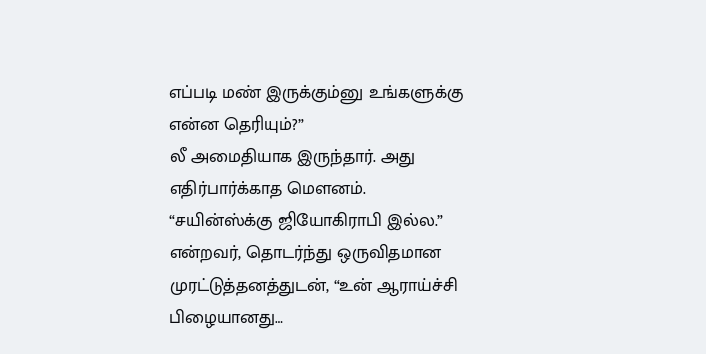எப்படி மண் இருக்கும்னு உங்களுக்கு என்ன தெரியும்?”
லீ அமைதியாக இருந்தார். அது எதிர்பார்க்காத மௌனம்.
“சயின்ஸ்க்கு ஜியோகிராபி இல்ல.” என்றவர், தொடர்ந்து ஒருவிதமான முரட்டுத்தனத்துடன், “உன் ஆராய்ச்சி பிழையானது…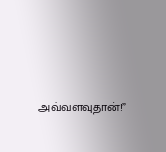அவ்வளவுதான்!”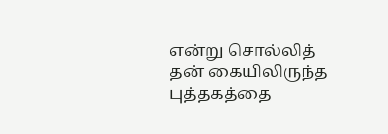என்று சொல்லித் தன் கையிலிருந்த புத்தகத்தை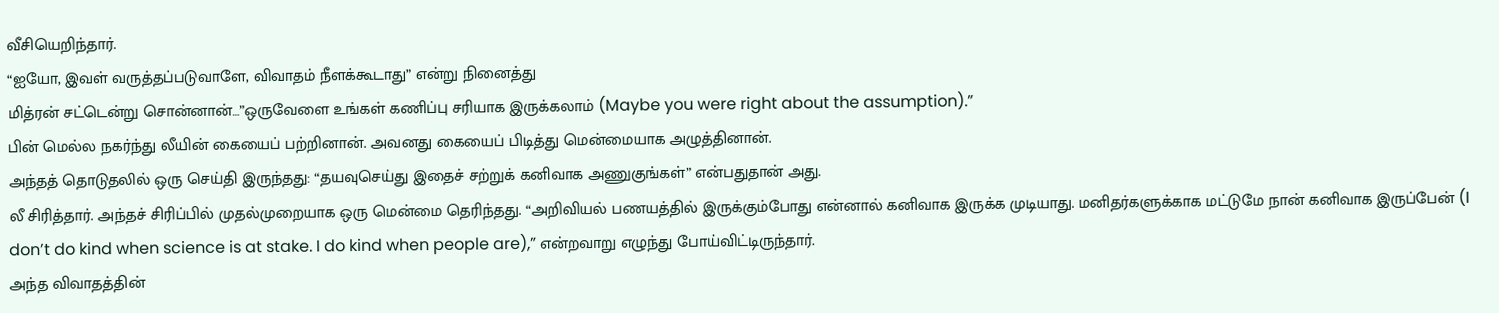வீசியெறிந்தார்.
“ஐயோ, இவள் வருத்தப்படுவாளே, விவாதம் நீளக்கூடாது” என்று நினைத்து
மித்ரன் சட்டென்று சொன்னான்…”ஒருவேளை உங்கள் கணிப்பு சரியாக இருக்கலாம் (Maybe you were right about the assumption).”
பின் மெல்ல நகர்ந்து லீயின் கையைப் பற்றினான். அவனது கையைப் பிடித்து மென்மையாக அழுத்தினான்.
அந்தத் தொடுதலில் ஒரு செய்தி இருந்தது: “தயவுசெய்து இதைச் சற்றுக் கனிவாக அணுகுங்கள்” என்பதுதான் அது.
லீ சிரித்தார். அந்தச் சிரிப்பில் முதல்முறையாக ஒரு மென்மை தெரிந்தது. “அறிவியல் பணயத்தில் இருக்கும்போது என்னால் கனிவாக இருக்க முடியாது. மனிதர்களுக்காக மட்டுமே நான் கனிவாக இருப்பேன் (I don’t do kind when science is at stake. I do kind when people are),” என்றவாறு எழுந்து போய்விட்டிருந்தார்.
அந்த விவாதத்தின்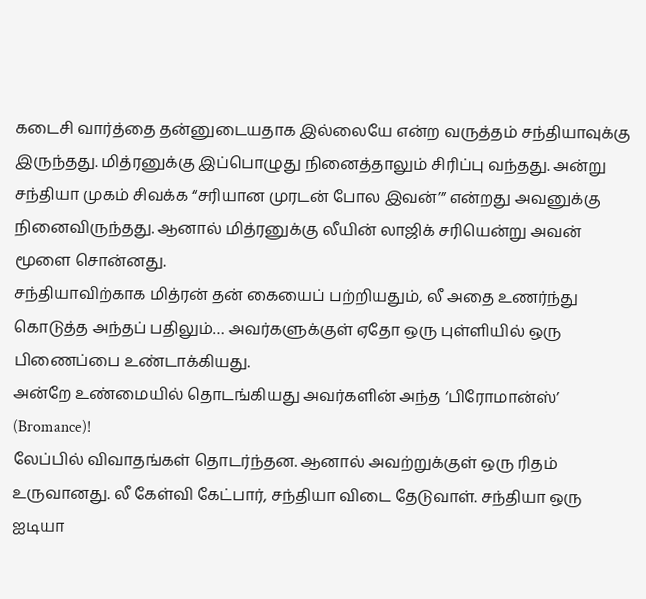கடைசி வார்த்தை தன்னுடையதாக இல்லையே என்ற வருத்தம் சந்தியாவுக்கு இருந்தது. மித்ரனுக்கு இப்பொழுது நினைத்தாலும் சிரிப்பு வந்தது. அன்று சந்தியா முகம் சிவக்க “சரியான முரடன் போல இவன்’” என்றது அவனுக்கு நினைவிருந்தது. ஆனால் மித்ரனுக்கு லீயின் லாஜிக் சரியென்று அவன் மூளை சொன்னது.
சந்தியாவிற்காக மித்ரன் தன் கையைப் பற்றியதும், லீ அதை உணர்ந்து கொடுத்த அந்தப் பதிலும்… அவர்களுக்குள் ஏதோ ஒரு புள்ளியில் ஒரு பிணைப்பை உண்டாக்கியது.
அன்றே உண்மையில் தொடங்கியது அவர்களின் அந்த ‘பிரோமான்ஸ்’ (Bromance)!
லேப்பில் விவாதங்கள் தொடர்ந்தன. ஆனால் அவற்றுக்குள் ஒரு ரிதம் உருவானது. லீ கேள்வி கேட்பார், சந்தியா விடை தேடுவாள். சந்தியா ஒரு ஐடியா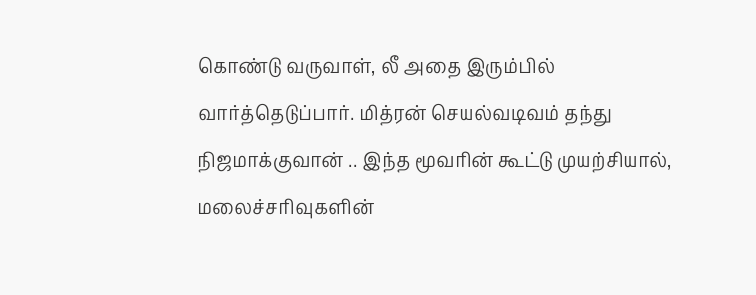கொண்டு வருவாள், லீ அதை இரும்பில் வார்த்தெடுப்பார். மித்ரன் செயல்வடிவம் தந்து நிஜமாக்குவான் .. இந்த மூவரின் கூட்டு முயற்சியால், மலைச்சரிவுகளின்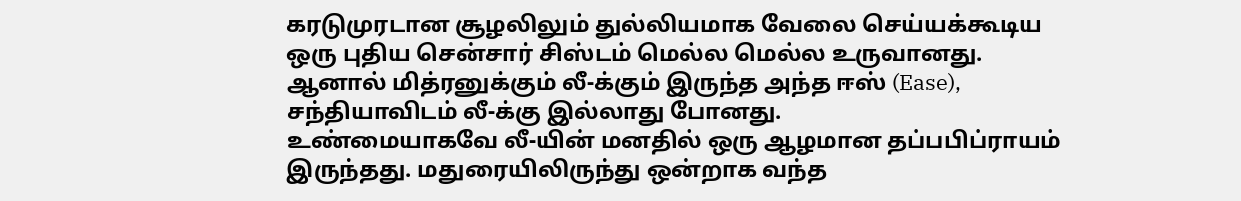கரடுமுரடான சூழலிலும் துல்லியமாக வேலை செய்யக்கூடிய ஒரு புதிய சென்சார் சிஸ்டம் மெல்ல மெல்ல உருவானது. ஆனால் மித்ரனுக்கும் லீ-க்கும் இருந்த அந்த ஈஸ் (Ease), சந்தியாவிடம் லீ-க்கு இல்லாது போனது.
உண்மையாகவே லீ-யின் மனதில் ஒரு ஆழமான தப்பபிப்ராயம் இருந்தது. மதுரையிலிருந்து ஒன்றாக வந்த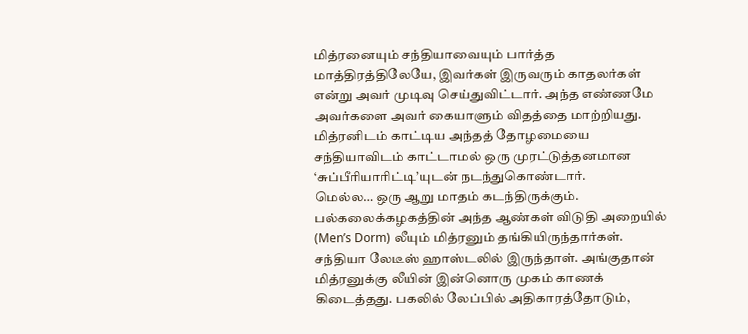மித்ரனையும் சந்தியாவையும் பார்த்த மாத்திரத்திலேயே, இவர்கள் இருவரும் காதலர்கள் என்று அவர் முடிவு செய்துவிட்டார். அந்த எண்ணமே அவர்களை அவர் கையாளும் விதத்தை மாற்றியது. மித்ரனிடம் காட்டிய அந்தத் தோழமையை சந்தியாவிடம் காட்டாமல் ஒரு முரட்டுத்தனமான ‘சுப்பீரியாரிட்டி’யுடன் நடந்துகொண்டார்.
மெல்ல… ஒரு ஆறு மாதம் கடந்திருக்கும்.
பல்கலைக்கழகத்தின் அந்த ஆண்கள் விடுதி அறையில் (Men’s Dorm) லீயும் மித்ரனும் தங்கியிருந்தார்கள். சந்தியா லேடீஸ் ஹாஸ்டலில் இருந்தாள். அங்குதான் மித்ரனுக்கு லீயின் இன்னொரு முகம் காணக் கிடைத்தது. பகலில் லேப்பில் அதிகாரத்தோடும்,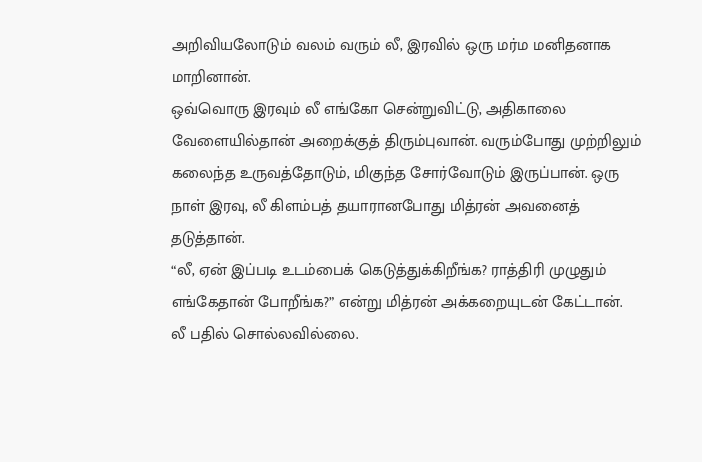அறிவியலோடும் வலம் வரும் லீ, இரவில் ஒரு மர்ம மனிதனாக மாறினான்.
ஒவ்வொரு இரவும் லீ எங்கோ சென்றுவிட்டு, அதிகாலை வேளையில்தான் அறைக்குத் திரும்புவான். வரும்போது முற்றிலும் கலைந்த உருவத்தோடும், மிகுந்த சோர்வோடும் இருப்பான். ஒரு நாள் இரவு, லீ கிளம்பத் தயாரானபோது மித்ரன் அவனைத் தடுத்தான்.
“லீ, ஏன் இப்படி உடம்பைக் கெடுத்துக்கிறீங்க? ராத்திரி முழுதும் எங்கேதான் போறீங்க?” என்று மித்ரன் அக்கறையுடன் கேட்டான்.
லீ பதில் சொல்லவில்லை.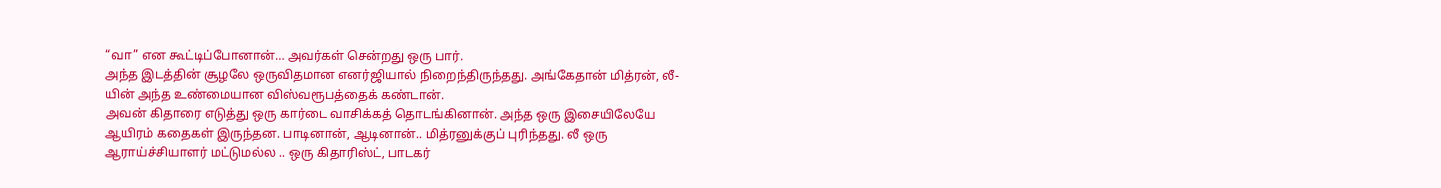“வா” என கூட்டிப்போனான்… அவர்கள் சென்றது ஒரு பார்.
அந்த இடத்தின் சூழலே ஒருவிதமான எனர்ஜியால் நிறைந்திருந்தது. அங்கேதான் மித்ரன், லீ-யின் அந்த உண்மையான விஸ்வரூபத்தைக் கண்டான்.
அவன் கிதாரை எடுத்து ஒரு கார்டை வாசிக்கத் தொடங்கினான். அந்த ஒரு இசையிலேயே ஆயிரம் கதைகள் இருந்தன. பாடினான், ஆடினான்.. மித்ரனுக்குப் புரிந்தது. லீ ஒரு ஆராய்ச்சியாளர் மட்டுமல்ல .. ஒரு கிதாரிஸ்ட், பாடகர்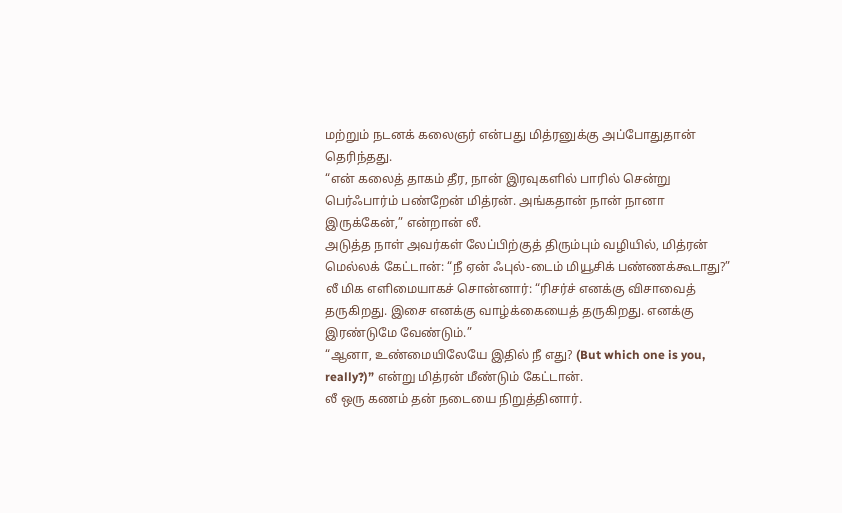மற்றும் நடனக் கலைஞர் என்பது மித்ரனுக்கு அப்போதுதான் தெரிந்தது.
“என் கலைத் தாகம் தீர, நான் இரவுகளில் பாரில் சென்று பெர்ஃபார்ம் பண்றேன் மித்ரன். அங்கதான் நான் நானா இருக்கேன்,” என்றான் லீ.
அடுத்த நாள் அவர்கள் லேப்பிற்குத் திரும்பும் வழியில், மித்ரன் மெல்லக் கேட்டான்: “நீ ஏன் ஃபுல்-டைம் மியூசிக் பண்ணக்கூடாது?”
லீ மிக எளிமையாகச் சொன்னார்: “ரிசர்ச் எனக்கு விசாவைத் தருகிறது. இசை எனக்கு வாழ்க்கையைத் தருகிறது. எனக்கு இரண்டுமே வேண்டும்.”
“ஆனா, உண்மையிலேயே இதில் நீ எது? (But which one is you, really?)” என்று மித்ரன் மீண்டும் கேட்டான்.
லீ ஒரு கணம் தன் நடையை நிறுத்தினார்.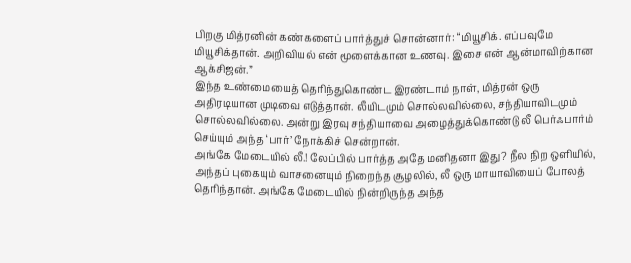பிறகு மித்ரனின் கண்களைப் பார்த்துச் சொன்னார்: “மியூசிக். எப்பவுமே மியூசிக்தான். அறிவியல் என் மூளைக்கான உணவு. இசை என் ஆன்மாவிற்கான ஆக்சிஜன்.”
இந்த உண்மையைத் தெரிந்துகொண்ட இரண்டாம் நாள், மித்ரன் ஒரு அதிரடியான முடிவை எடுத்தான். லீயிடமும் சொல்லவில்லை, சந்தியாவிடமும் சொல்லவில்லை. அன்று இரவு சந்தியாவை அழைத்துக்கொண்டு லீ பெர்ஃபார்ம் செய்யும் அந்த ‘பார்’ நோக்கிச் சென்றான்.
அங்கே மேடையில் லீ.! லேப்பில் பார்த்த அதே மனிதனா இது? நீல நிற ஒளியில், அந்தப் புகையும் வாசனையும் நிறைந்த சூழலில், லீ ஒரு மாயாவியைப் போலத் தெரிந்தான். அங்கே மேடையில் நின்றிருந்த அந்த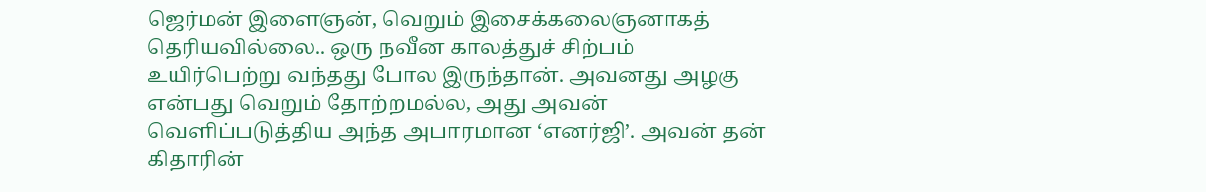ஜெர்மன் இளைஞன், வெறும் இசைக்கலைஞனாகத் தெரியவில்லை.. ஒரு நவீன காலத்துச் சிற்பம் உயிர்பெற்று வந்தது போல இருந்தான். அவனது அழகு என்பது வெறும் தோற்றமல்ல, அது அவன் வெளிப்படுத்திய அந்த அபாரமான ‘எனர்ஜி’. அவன் தன் கிதாரின்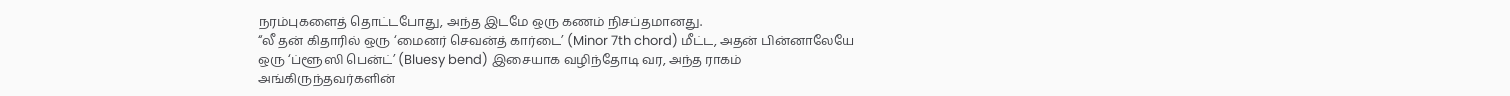நரம்புகளைத் தொட்டபோது, அந்த இடமே ஒரு கணம் நிசப்தமானது.
“லீ தன் கிதாரில் ஒரு ‘மைனர் செவன்த் கார்டை’ (Minor 7th chord) மீட்ட, அதன் பின்னாலேயே ஒரு ‘ப்ளூஸி பென்ட்’ (Bluesy bend) இசையாக வழிந்தோடி வர, அந்த ராகம் அங்கிருந்தவர்களின்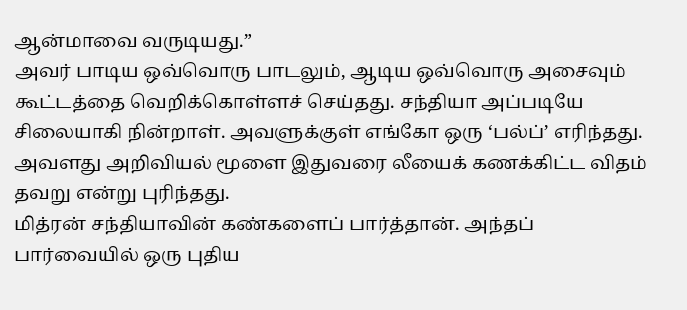ஆன்மாவை வருடியது.”
அவர் பாடிய ஒவ்வொரு பாடலும், ஆடிய ஒவ்வொரு அசைவும் கூட்டத்தை வெறிக்கொள்ளச் செய்தது. சந்தியா அப்படியே சிலையாகி நின்றாள். அவளுக்குள் எங்கோ ஒரு ‘பல்ப்’ எரிந்தது. அவளது அறிவியல் மூளை இதுவரை லீயைக் கணக்கிட்ட விதம் தவறு என்று புரிந்தது.
மித்ரன் சந்தியாவின் கண்களைப் பார்த்தான். அந்தப் பார்வையில் ஒரு புதிய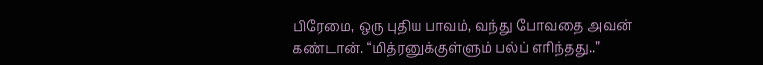பிரேமை, ஒரு புதிய பாவம், வந்து போவதை அவன் கண்டான். “மித்ரனுக்குள்ளும் பல்ப் எரிந்தது..”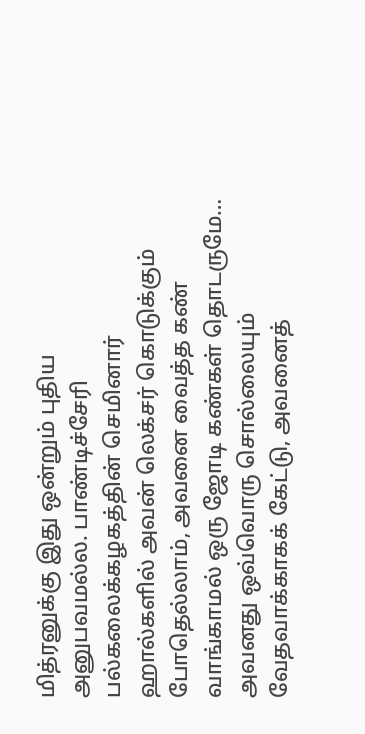மித்ரனுக்கு இது ஒன்றும் புதிய அனுபவமல்ல. பாண்டிச்சேரி பல்கலைக்கழகத்தின் செமினார் ஹால்களில் அவன் லெக்சர் கொடுக்கும் போதெல்லாம், அவனை வைத்த கண் வாங்காமல் ஒரு ஜோடி கண்கள் தொடருமே… அவனது ஒவ்வொரு சொல்லையும் வேதவாக்காகக் கேட்டு, அவனைத்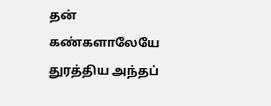தன் கண்களாலேயே துரத்திய அந்தப்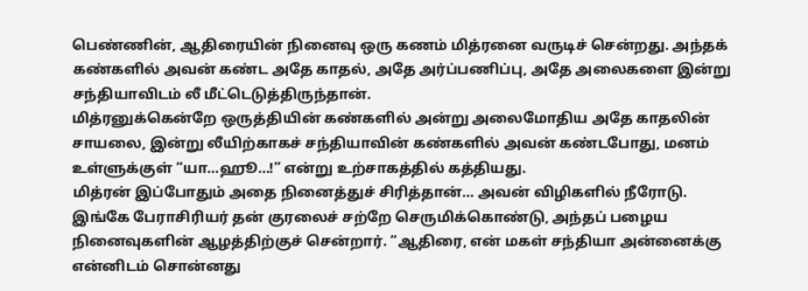பெண்ணின், ஆதிரையின் நினைவு ஒரு கணம் மித்ரனை வருடிச் சென்றது. அந்தக் கண்களில் அவன் கண்ட அதே காதல், அதே அர்ப்பணிப்பு, அதே அலைகளை இன்று சந்தியாவிடம் லீ மீட்டெடுத்திருந்தான்.
மித்ரனுக்கென்றே ஒருத்தியின் கண்களில் அன்று அலைமோதிய அதே காதலின் சாயலை, இன்று லீயிற்காகச் சந்தியாவின் கண்களில் அவன் கண்டபோது, மனம் உள்ளுக்குள் “யா…ஹூ…!” என்று உற்சாகத்தில் கத்தியது.
மித்ரன் இப்போதும் அதை நினைத்துச் சிரித்தான்… அவன் விழிகளில் நீரோடு.
இங்கே பேராசிரியர் தன் குரலைச் சற்றே செருமிக்கொண்டு, அந்தப் பழைய நினைவுகளின் ஆழத்திற்குச் சென்றார். “ஆதிரை, என் மகள் சந்தியா அன்னைக்கு என்னிடம் சொன்னது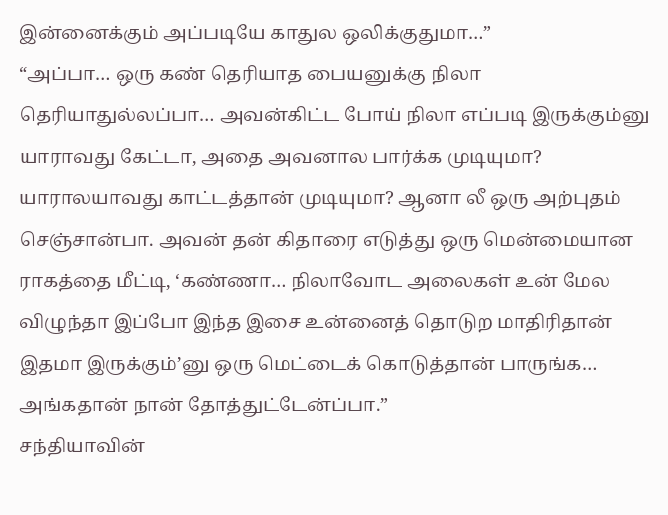இன்னைக்கும் அப்படியே காதுல ஒலிக்குதுமா…”
“அப்பா… ஒரு கண் தெரியாத பையனுக்கு நிலா தெரியாதுல்லப்பா… அவன்கிட்ட போய் நிலா எப்படி இருக்கும்னு யாராவது கேட்டா, அதை அவனால பார்க்க முடியுமா? யாராலயாவது காட்டத்தான் முடியுமா? ஆனா லீ ஒரு அற்புதம் செஞ்சான்பா. அவன் தன் கிதாரை எடுத்து ஒரு மென்மையான ராகத்தை மீட்டி, ‘கண்ணா… நிலாவோட அலைகள் உன் மேல விழுந்தா இப்போ இந்த இசை உன்னைத் தொடுற மாதிரிதான் இதமா இருக்கும்’னு ஒரு மெட்டைக் கொடுத்தான் பாருங்க… அங்கதான் நான் தோத்துட்டேன்ப்பா.”
சந்தியாவின்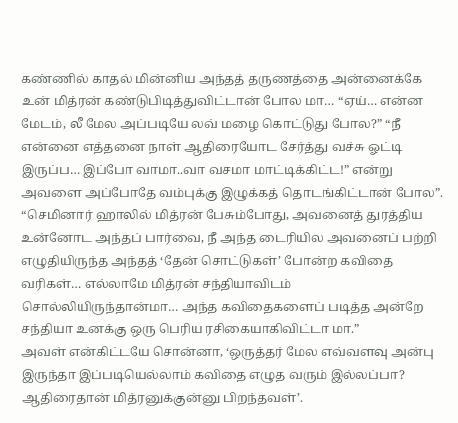கண்ணில் காதல் மின்னிய அந்தத் தருணத்தை அன்னைக்கே உன் மித்ரன் கண்டுபிடித்துவிட்டான் போல மா… “ஏய்… என்ன மேடம், லீ மேல அப்படியே லவ் மழை கொட்டுது போல?” “நீ என்னை எத்தனை நாள் ஆதிரையோட சேர்த்து வச்சு ஓட்டி இருப்ப… இப்போ வாமா..வா வசமா மாட்டிக்கிட்ட!” என்று அவளை அப்போதே வம்புக்கு இழுக்கத் தொடங்கிட்டான் போல”.
“செமினார் ஹாலில் மித்ரன் பேசும்போது, அவனைத் துரத்திய உன்னோட அந்தப் பார்வை, நீ அந்த டைரியில அவனைப் பற்றி எழுதியிருந்த அந்தத் ‘தேன் சொட்டுகள்’ போன்ற கவிதை வரிகள்… எல்லாமே மித்ரன் சந்தியாவிடம் சொல்லியிருந்தான்மா… அந்த கவிதைகளைப் படித்த அன்றே சந்தியா உனக்கு ஒரு பெரிய ரசிகையாகிவிட்டா மா.”
அவள் என்கிட்டயே சொன்னா, ‘ஒருத்தர் மேல எவ்வளவு அன்பு இருந்தா இப்படியெல்லாம் கவிதை எழுத வரும் இல்லப்பா? ஆதிரைதான் மித்ரனுக்குன்னு பிறந்தவள்’.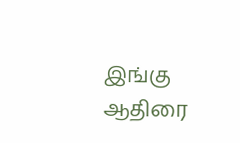இங்கு ஆதிரை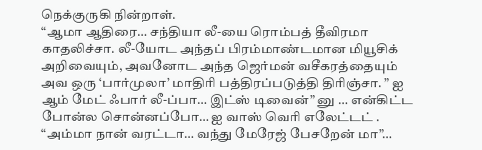நெக்குருகி நின்றாள்.
“ஆமா ஆதிரை… சந்தியா லீ-யை ரொம்பத் தீவிரமா காதலிச்சா. லீ-யோட அந்தப் பிரம்மாண்டமான மியூசிக் அறிவையும், அவனோட அந்த ஜெர்மன் வசீகரத்தையும் அவ ஒரு ‘பார்முலா’ மாதிரி பத்திரப்படுத்தி திரிஞ்சா. ” ஐ ஆம் மேட் ஃபார் லீ-ப்பா… இட்ஸ் டிவைன்” னு … என்கிட்ட போன்ல சொன்னப்போ… ஐ வாஸ் வெரி எலேட்டட் .
“அம்மா நான் வரட்டா… வந்து மேரேஜ் பேசறேன் மா”…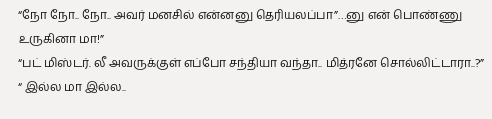“நோ நோ.. நோ.. அவர் மனசில் என்னனு தெரியலப்பா”…னு என் பொண்ணு உருகினா மா!”
“பட் மிஸ்டர். லீ அவருக்குள் எப்போ சந்தியா வந்தா.. மித்ரனே சொல்லிட்டாரா..?”
“ இல்ல மா இல்ல..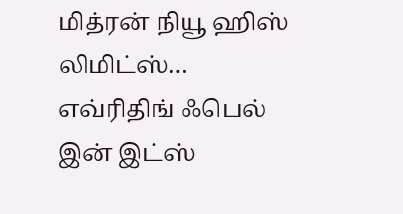மித்ரன் நியூ ஹிஸ் லிமிட்ஸ்… எவ்ரிதிங் ஃபெல் இன் இட்ஸ்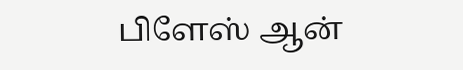பிளேஸ் ஆன்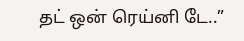தட் ஒன் ரெய்னி டே..”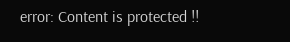error: Content is protected !!